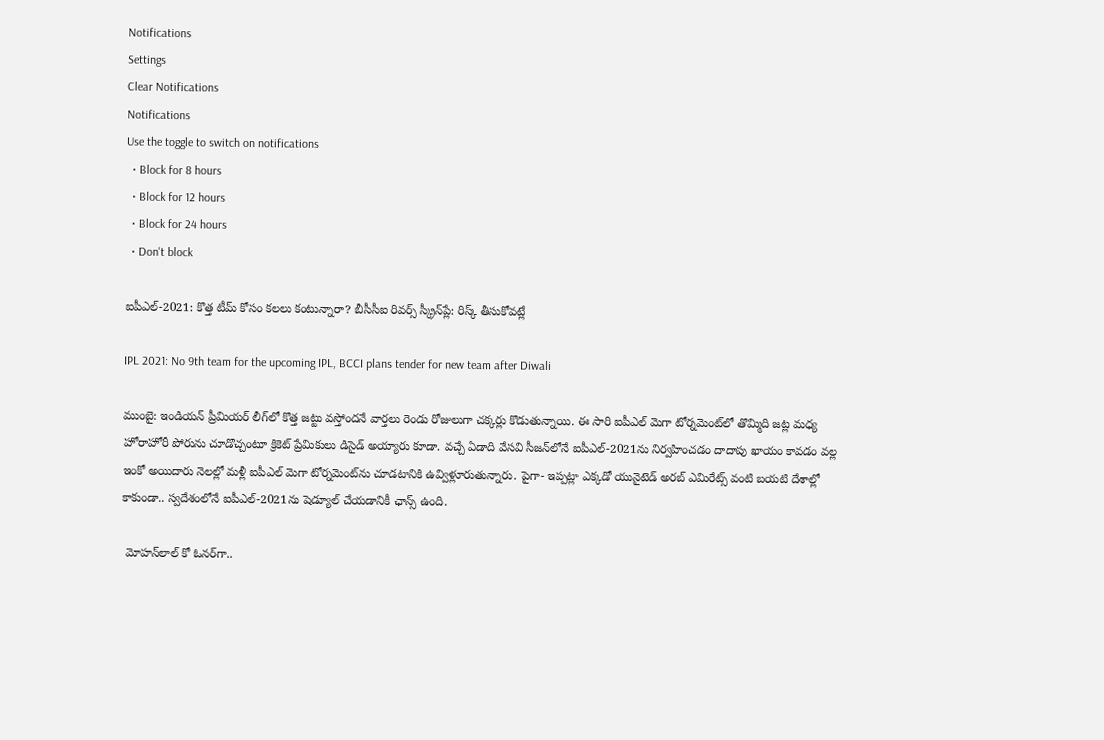Notifications
Settings
Clear Notifications
Notifications
Use the toggle to switch on notifications
  • Block for 8 hours
  • Block for 12 hours
  • Block for 24 hours
  • Don't block

ఐపీఎల్-2021: కొత్త టీమ్ కోసం కలలు కంటున్నారా? బీసీసీఐ రివర్స్ స్క్రీన్‌ప్లే: రిస్క్ తీసుకోవట్లే

IPL 2021: No 9th team for the upcoming IPL, BCCI plans tender for new team after Diwali

ముంబై: ఇండియన్ ప్రీమియర్ లీగ్‌లో కొత్త జట్టు వస్తోందనే వార్తలు రెండు రోజులుగా చక్కర్లు కొడుతున్నాయి. ఈ సారి ఐపీఎల్ మెగా టోర్నమెంట్‌లో తొమ్మిది జట్ల మధ్య హోరాహోరీ పోరును చూడొచ్చంటూ క్రికెట్ ప్రేమికులు డిసైడ్ అయ్యారు కూడా. వచ్చే ఏడాది వేసవి సీజన్‌లోనే ఐపీఎల్-2021ను నిర్వహించడం దాదాపు ఖాయం కావడం వల్ల ఇంకో అయిదారు నెలల్లో మళ్లీ ఐపీఎల్ మెగా టోర్నమెంట్‌ను చూడటానికి ఉవ్విళ్లూరుతున్నారు. పైగా- ఇప్పట్లా ఎక్కడో యునైటెడ్ అరబ్ ఎమిరేట్స్ వంటి బయటి దేశాల్లో కాకుండా.. స్వదేశంలోనే ఐపీఎల్-2021ను షెడ్యూల్‌ చేయడానికీ ఛాన్స్ ఉంది.

 మోహన్‌లాల్ కో ఓనర్‌గా..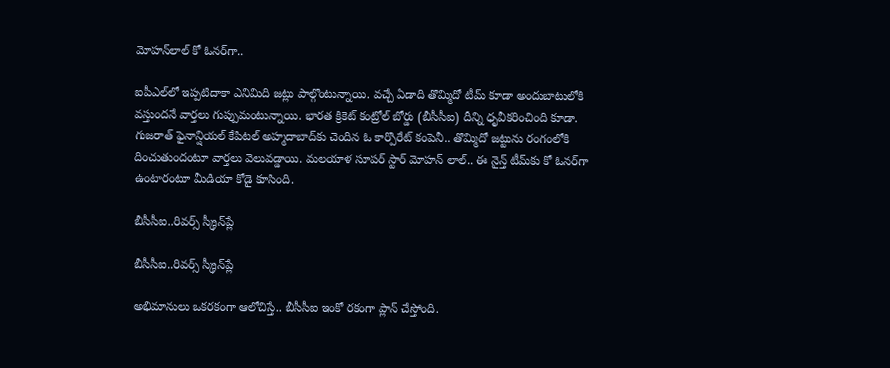మోహన్‌లాల్ కో ఓనర్‌గా..

ఐపీఎల్‌లో ఇప్పటిదాకా ఎనిమిది జట్లు పాల్గొంటున్నాయి. వచ్చే ఏడాది తొమ్మిదో టీమ్‌ కూడా అందుబాటులోకి వస్తుందనే వార్తలు గుప్పుమంటున్నాయి. భారత క్రికెట్ కంట్రోల్ బోర్డు (బీసీసీఐ) దీన్ని ధృవీకరించింది కూడా. గుజరాత్ ఫైనాన్షియల్ కేపిటల్ అహ్మదాబాద్‌కు చెందిన ఓ కార్పొరేట్ కంపెనీ.. తొమ్మిదో జట్టును రంగంలోకి దించుతుందంటూ వార్తలు వెలువడ్డాయి. మలయాళ సూపర్ స్టార్ మోహన్ లాల్.. ఈ నైన్త్ టీమ్‌కు కో ఓనర్‌గా ఉంటారంటూ మీడియా కోడై కూసింది.

బీసీసీఐ..రివర్స్ స్క్రీన్‌ప్లే

బీసీసీఐ..రివర్స్ స్క్రీన్‌ప్లే

అభిమానులు ఒకరకంగా ఆలోచిస్తే.. బీసీసీఐ ఇంకో రకంగా ప్లాన్ చేస్తోంది.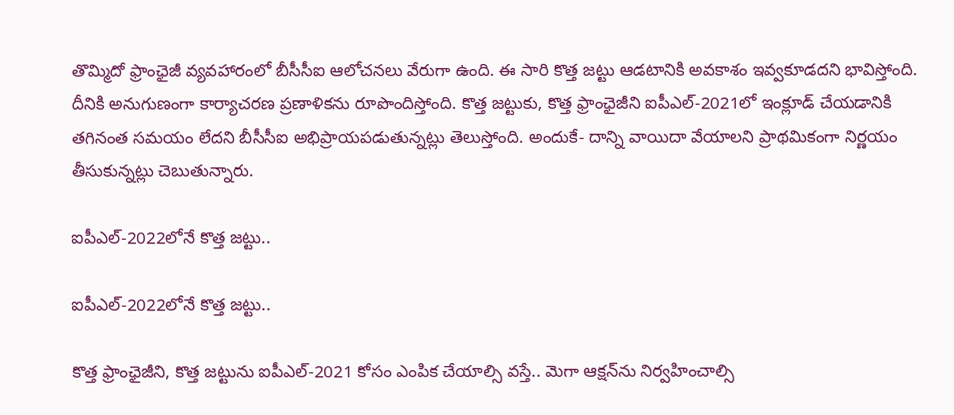తొమ్మిదో ఫ్రాంఛైజీ వ్యవహారంలో బీసీసీఐ ఆలోచనలు వేరుగా ఉంది. ఈ సారి కొత్త జట్టు ఆడటానికి అవకాశం ఇవ్వకూడదని భావిస్తోంది. దీనికి అనుగుణంగా కార్యాచరణ ప్రణాళికను రూపొందిస్తోంది. కొత్త జట్టుకు, కొత్త ఫ్రాంఛైజీని ఐపీఎల్-2021లో ఇంక్లూడ్ చేయడానికి తగినంత సమయం లేదని బీసీసీఐ అభిప్రాయపడుతున్నట్లు తెలుస్తోంది. అందుకే- దాన్ని వాయిదా వేయాలని ప్రాథమికంగా నిర్ణయం తీసుకున్నట్లు చెబుతున్నారు.

ఐపీఎల్-2022లోనే కొత్త జట్టు..

ఐపీఎల్-2022లోనే కొత్త జట్టు..

కొత్త ఫ్రాంఛైజీని, కొత్త జట్టును ఐపీఎల్-2021 కోసం ఎంపిక చేయాల్సి వస్తే.. మెగా ఆక్షన్‌ను నిర్వహించాల్సి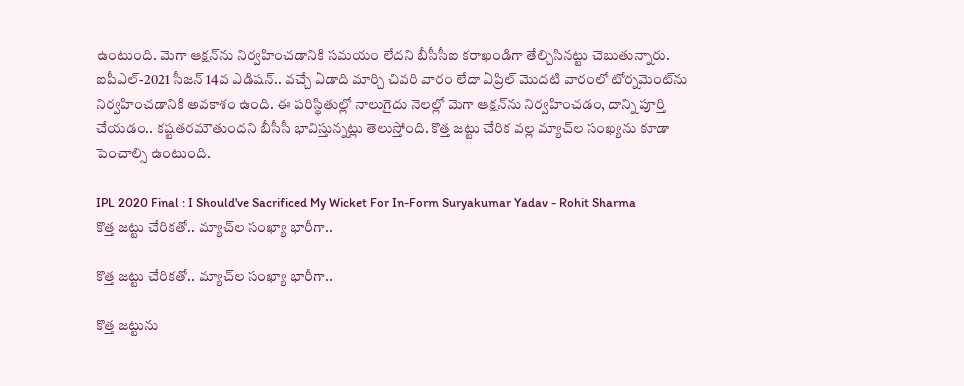ఉంటుంది. మెగా ఆక్షన్‌ను నిర్వహించడానికి సమయం లేదని బీసీసీఐ కరాఖండిగా తేల్చిసినట్టు చెబుతున్నారు. ఐపీఎల్-2021 సీజన్ 14వ ఎడిషన్.. వచ్చే ఏడాది మార్చి చివరి వారం లేదా ఏప్రిల్ మొదటి వారంలో టోర్నమెంట్‌ను నిర్వహించడానికి అవకాశం ఉంది. ఈ పరిస్థితుల్లో నాలుగైదు నెలల్లో మెగా ఆక్షన్‌ను నిర్వహించడం, దాన్ని పూర్తి చేయడం.. కష్టతరమౌతుందని బీసీసీ భావిస్తున్నట్లు తెలుస్తోంది. కొత్త జట్టు చేరిక వల్ల మ్యాచ్‌ల సంఖ్యను కూడా పెంచాల్సి ఉంటుంది.

IPL 2020 Final : I Should've Sacrificed My Wicket For In-Form Suryakumar Yadav - Rohit Sharma
కొత్త జట్టు చేరికతో.. మ్యాచ్‌ల సంఖ్యా భారీగా..

కొత్త జట్టు చేరికతో.. మ్యాచ్‌ల సంఖ్యా భారీగా..

కొత్త జట్టును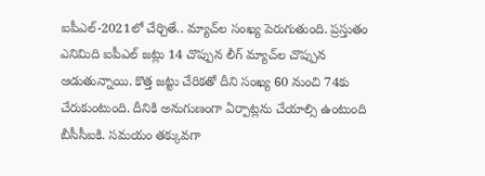ఐపీఎల్-2021లో చేర్చితే.. మ్యాచ్‌ల సంఖ్య పెరుగుతుంది. ప్రస్తుతం ఎనిమిది ఐపీఎల్ జట్లు 14 చొప్పున లీగ్ మ్యాచ్‌ల చొప్పున ఆడుతున్నాయి. కొత్త జట్టు చేరికతో దీని సంఖ్య 60 నుంచి 74కు చేరుకుంటుంది. దీనికి అనుగుణంగా ఏర్పాట్లను చేయాల్సి ఉంటుంది బీసీసీఐకి. సమయం తక్కువగా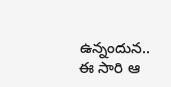ఉన్నందున.. ఈ సారి ఆ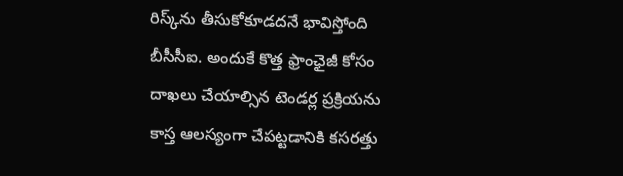రిస్క్‌ను తీసుకోకూడదనే భావిస్తోంది బీసీసీఐ. అందుకే కొత్త ఫ్రాంఛైజీ కోసం దాఖలు చేయాల్సిన టెండర్ల ప్రక్రియను కాస్త ఆలస్యంగా చేపట్టడానికి కసరత్తు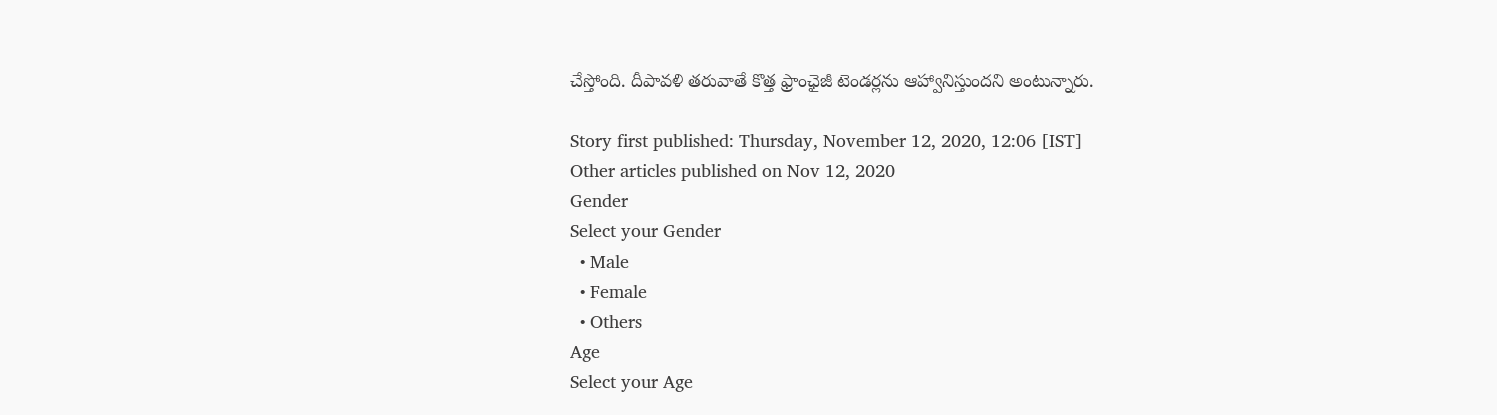చేస్తోంది. దీపావళి తరువాతే కొత్త ఫ్రాంఛైజీ టెండర్లను ఆహ్వానిస్తుందని అంటున్నారు.

Story first published: Thursday, November 12, 2020, 12:06 [IST]
Other articles published on Nov 12, 2020
Gender
Select your Gender
  • Male
  • Female
  • Others
Age
Select your Age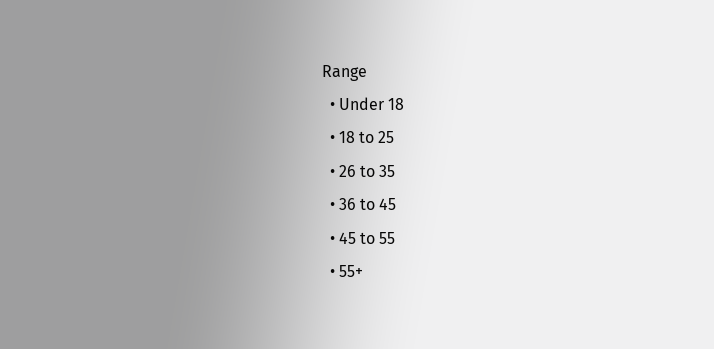Range
  • Under 18
  • 18 to 25
  • 26 to 35
  • 36 to 45
  • 45 to 55
  • 55+